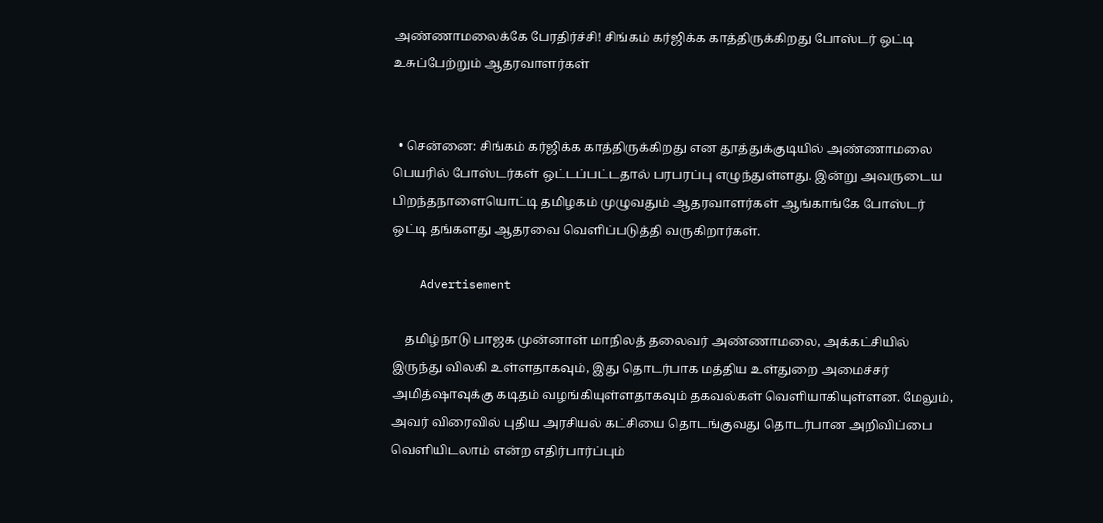அண்ணாமலைக்கே பேரதிர்ச்சி! சிங்கம் கர்ஜிக்க காத்திருக்கிறது போஸ்டர் ஒட்டி உசுப்பேற்றும் ஆதரவாளர்கள்


  • சென்னை: சிங்கம் கர்ஜிக்க காத்திருக்கிறது என தூத்துக்குடியில் அண்ணாமலை பெயரில் போஸ்டர்கள் ஒட்டப்பட்டதால் பரபரப்பு எழுந்துள்ளது. இன்று அவருடைய பிறந்தநாளையொட்டி தமிழகம் முழுவதும் ஆதரவாளர்கள் ஆங்காங்கே போஸ்டர் ஒட்டி தங்களது ஆதரவை வெளிப்படுத்தி வருகிறார்கள்.

    Advertisement

    தமிழ்நாடு பாஜக முன்னாள் மாநிலத் தலைவர் அண்ணாமலை, அக்கட்சியில் இருந்து விலகி உள்ளதாகவும், இது தொடர்பாக மத்திய உள்துறை அமைச்சர் அமித்ஷாவுக்கு கடிதம் வழங்கியுள்ளதாகவும் தகவல்கள் வெளியாகியுள்ளன. மேலும், அவர் விரைவில் புதிய அரசியல் கட்சியை தொடங்குவது தொடர்பான அறிவிப்பை வெளியிடலாம் என்ற எதிர்பார்ப்பும்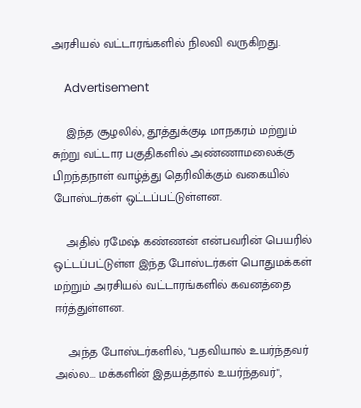அரசியல் வட்டாரங்களில் நிலவி வருகிறது.

    Advertisement

    இந்த சூழலில், தூத்துக்குடி மாநகரம் மற்றும் சுற்று வட்டார பகுதிகளில் அண்ணாமலைக்கு பிறந்தநாள் வாழ்த்து தெரிவிக்கும் வகையில் போஸ்டர்கள் ஒட்டப்பட்டுள்ளன.

    அதில் ரமேஷ் கண்ணன் என்பவரின் பெயரில் ஒட்டப்பட்டுள்ள இந்த போஸ்டர்கள் பொதுமக்கள் மற்றும் அரசியல் வட்டாரங்களில் கவனத்தை ஈர்த்துள்ளன.

    அந்த போஸ்டர்களில், "பதவியால் உயர்ந்தவர் அல்ல... மக்களின் இதயத்தால் உயர்ந்தவர்",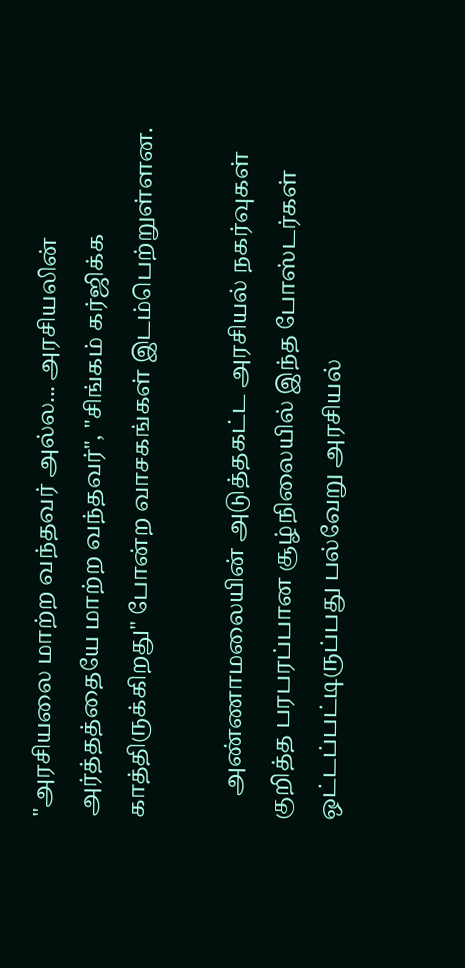"அரசியலை மாற்ற வந்தவர் அல்ல... அரசியலின் அர்த்தத்தையே மாற்ற வந்தவர்", "சிங்கம் கர்ஜிக்க காத்திருக்கிறது" போன்ற வாசகங்கள் இடம்பெற்றுள்ளன.

    அண்ணாமலையின் அடுத்தகட்ட அரசியல் நகர்வுகள் குறித்த பரபரப்பான சூழ்நிலையில் இந்த போஸ்டர்கள் ஒட்டப்பட்டிருப்பது பல்வேறு அரசியல்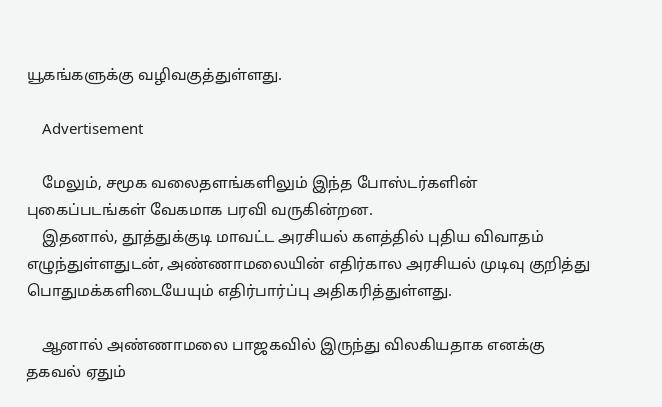யூகங்களுக்கு வழிவகுத்துள்ளது.

    Advertisement

    மேலும், சமூக வலைதளங்களிலும் இந்த போஸ்டர்களின் புகைப்படங்கள் வேகமாக பரவி வருகின்றன.
    இதனால், தூத்துக்குடி மாவட்ட அரசியல் களத்தில் புதிய விவாதம் எழுந்துள்ளதுடன், அண்ணாமலையின் எதிர்கால அரசியல் முடிவு குறித்து பொதுமக்களிடையேயும் எதிர்பார்ப்பு அதிகரித்துள்ளது.

    ஆனால் அண்ணாமலை பாஜகவில் இருந்து விலகியதாக எனக்கு தகவல் ஏதும்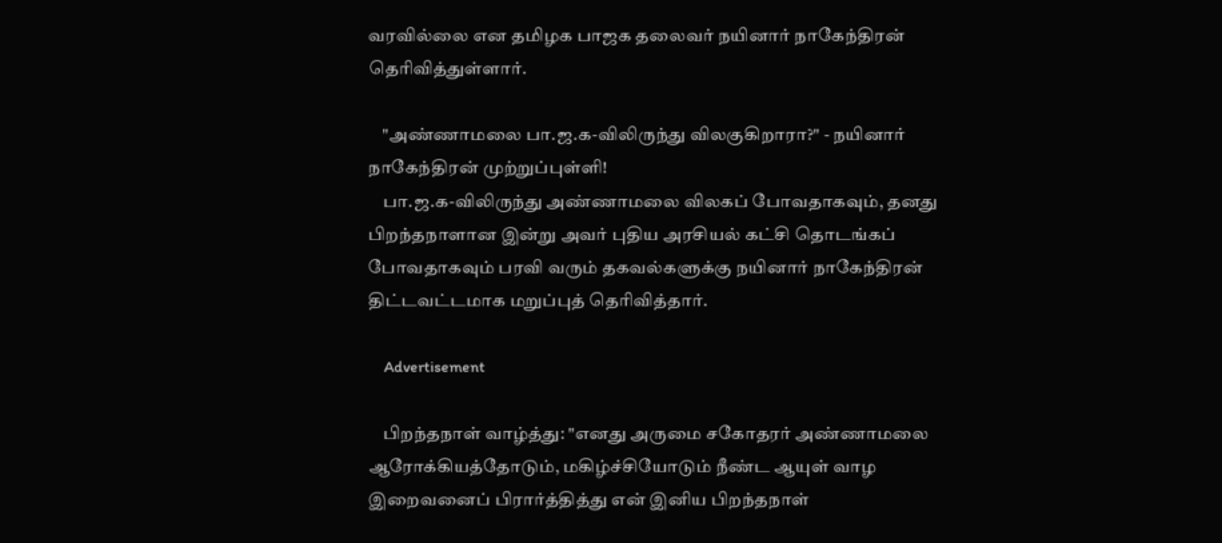வரவில்லை என தமிழக பாஜக தலைவர் நயினார் நாகேந்திரன் தெரிவித்துள்ளார்.

    "அண்ணாமலை பா.ஜ.க-விலிருந்து விலகுகிறாரா?" - நயினார் நாகேந்திரன் முற்றுப்புள்ளி!
    பா.ஜ.க-விலிருந்து அண்ணாமலை விலகப் போவதாகவும், தனது பிறந்தநாளான இன்று அவர் புதிய அரசியல் கட்சி தொடங்கப் போவதாகவும் பரவி வரும் தகவல்களுக்கு நயினார் நாகேந்திரன் திட்டவட்டமாக மறுப்புத் தெரிவித்தார்.

    Advertisement

    பிறந்தநாள் வாழ்த்து: "எனது அருமை சகோதரர் அண்ணாமலை ஆரோக்கியத்தோடும், மகிழ்ச்சியோடும் நீண்ட ஆயுள் வாழ இறைவனைப் பிரார்த்தித்து என் இனிய பிறந்தநாள்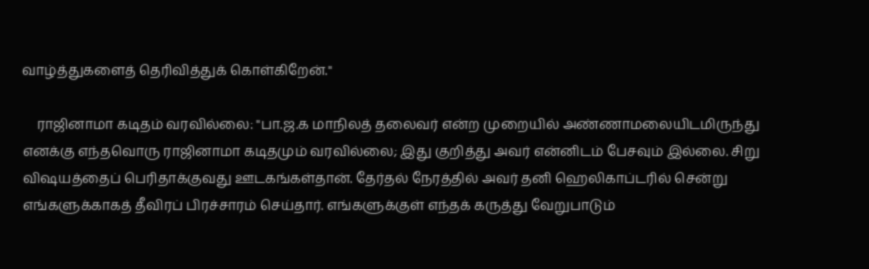வாழ்த்துகளைத் தெரிவித்துக் கொள்கிறேன்."

    ராஜினாமா கடிதம் வரவில்லை: "பா.ஜ.க மாநிலத் தலைவர் என்ற முறையில் அண்ணாமலையிடமிருந்து எனக்கு எந்தவொரு ராஜினாமா கடிதமும் வரவில்லை; இது குறித்து அவர் என்னிடம் பேசவும் இல்லை. சிறு விஷயத்தைப் பெரிதாக்குவது ஊடகங்கள்தான். தேர்தல் நேரத்தில் அவர் தனி ஹெலிகாப்டரில் சென்று எங்களுக்காகத் தீவிரப் பிரச்சாரம் செய்தார். எங்களுக்குள் எந்தக் கருத்து வேறுபாடும்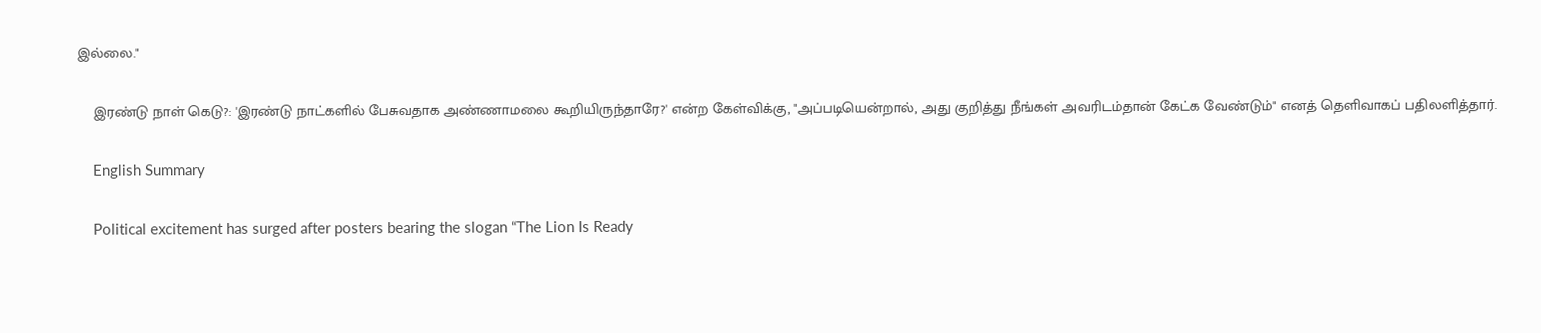இல்லை."

    இரண்டு நாள் கெடு?: 'இரண்டு நாட்களில் பேசுவதாக அண்ணாமலை கூறியிருந்தாரே?' என்ற கேள்விக்கு, "அப்படியென்றால், அது குறித்து நீங்கள் அவரிடம்தான் கேட்க வேண்டும்" எனத் தெளிவாகப் பதிலளித்தார்.

    English Summary

    Political excitement has surged after posters bearing the slogan “The Lion Is Ready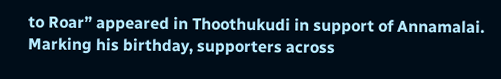to Roar” appeared in Thoothukudi in support of Annamalai. Marking his birthday, supporters across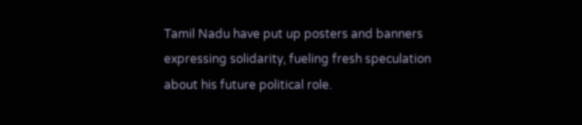Tamil Nadu have put up posters and banners expressing solidarity, fueling fresh speculation about his future political role.